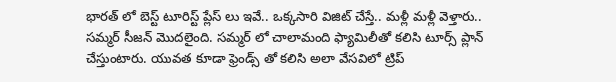భారత్ లో బెస్ట్ టూరిస్ట్ ప్లేస్ లు ఇవే.. ఒక్కసారి విజిట్ చేస్తే.. మళ్లీ మళ్లీ వెళ్తారు..
సమ్మర్ సీజన్ మొదలైంది. సమ్మర్ లో చాలామంది ఫ్యామిలీతో కలిసి టూర్స్ ప్లాన్ చేస్తుంటారు. యువత కూడా ఫ్రెండ్స్ తో కలిసి అలా వేసవిలో ట్రిప్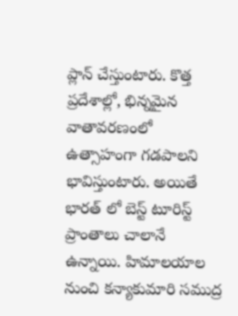ప్లాన్ చేస్తుంటారు. కొత్త ప్రదేశాల్లో, భిన్నమైన వాతావరణంలో ఉత్సాహంగా గడపాలని భావిస్తుంటారు. అయితే భారత్ లో బెస్ట్ టూరిస్ట్ ప్రాంతాలు చాలానే ఉన్నాయి. హిమాలయాల నుంచి కన్యాకుమారి సముద్ర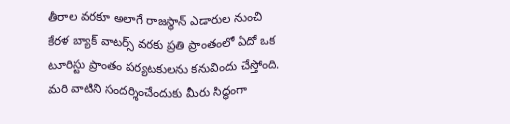తీరాల వరకూ అలాగే రాజస్థాన్ ఎడారుల నుంచి కేరళ బ్యాక్ వాటర్స్ వరకు ప్రతి ప్రాంతంలో ఏదో ఒక టూరిస్టు ప్రాంతం పర్యటకులను కనువిందు చేస్తోంది. మరి వాటిని సందర్శించేందుకు మీరు సిద్ధంగా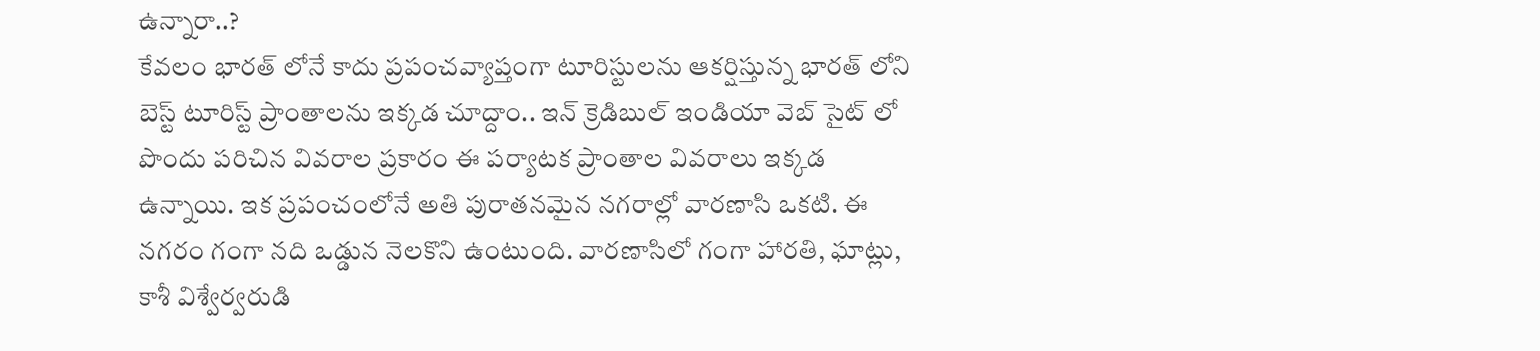ఉన్నారా..?
కేవలం భారత్ లోనే కాదు ప్రపంచవ్యాప్తంగా టూరిస్టులను ఆకర్షిస్తున్న భారత్ లోని బెస్ట్ టూరిస్ట్ ప్రాంతాలను ఇక్కడ చూద్దాం.. ఇన్ క్రెడిబుల్ ఇండియా వెబ్ సైట్ లో పొందు పరిచిన వివరాల ప్రకారం ఈ పర్యాటక ప్రాంతాల వివరాలు ఇక్కడ ఉన్నాయి. ఇక ప్రపంచంలోనే అతి పురాతనమైన నగరాల్లో వారణాసి ఒకటి. ఈ నగరం గంగా నది ఒడ్డున నెలకొని ఉంటుంది. వారణాసిలో గంగా హారతి, ఘాట్లు, కాశీ విశ్వేర్వరుడి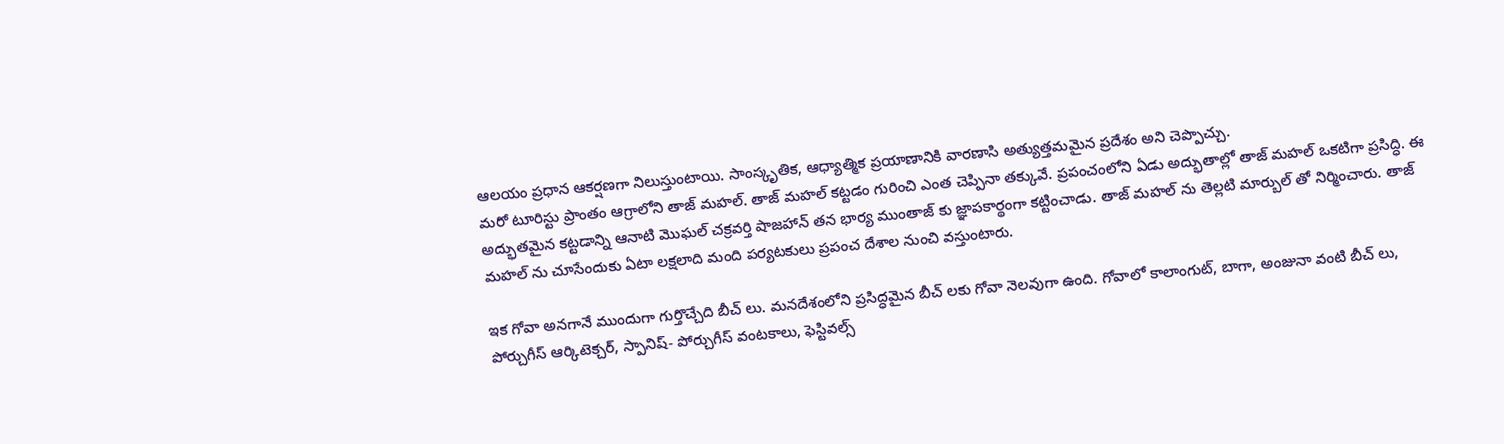ఆలయం ప్రధాన ఆకర్షణగా నిలుస్తుంటాయి. సాంస్కృతిక, ఆధ్యాత్మిక ప్రయాణానికి వారణాసి అత్యుత్తమమైన ప్రదేశం అని చెప్పొచ్చు.
మరో టూరిస్టు ప్రాంతం ఆగ్రాలోని తాజ్ మహల్. తాజ్ మహల్ కట్టడం గురించి ఎంత చెప్పినా తక్కువే. ప్రపంచంలోని ఏడు అద్భుతాల్లో తాజ్ మహల్ ఒకటిగా ప్రసిద్ధి. ఈ అద్భుతమైన కట్టడాన్ని ఆనాటి మొఘల్ చక్రవర్తి షాజహాన్ తన భార్య ముంతాజ్ కు జ్ఞాపకార్థంగా కట్టించాడు. తాజ్ మహల్ ను తెల్లటి మార్బుల్ తో నిర్మించారు. తాజ్ మహల్ ను చూసేందుకు ఏటా లక్షలాది మంది పర్యటకులు ప్రపంచ దేశాల నుంచి వస్తుంటారు.

ఇక గోవా అనగానే ముందుగా గుర్తొచ్చేది బీచ్ లు. మనదేశంలోని ప్రసిద్ధమైన బీచ్ లకు గోవా నెలవుగా ఉంది. గోవాలో కాలాంగుట్, బాగా, అంజునా వంటి బీచ్ లు, పోర్చుగీస్ ఆర్కిటెక్చర్, స్పానిష్- పోర్చుగీస్ వంటకాలు, ఫెస్టివల్స్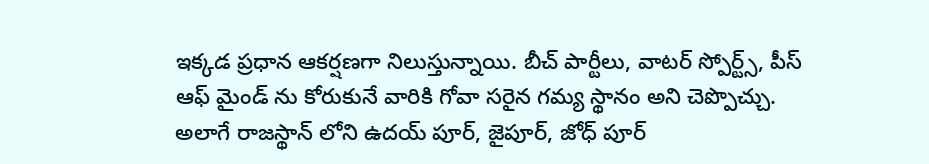ఇక్కడ ప్రధాన ఆకర్షణగా నిలుస్తున్నాయి. బీచ్ పార్టీలు, వాటర్ స్పోర్ట్స్, పీస్ ఆఫ్ మైండ్ ను కోరుకునే వారికి గోవా సరైన గమ్య స్థానం అని చెప్పొచ్చు. అలాగే రాజస్థాన్ లోని ఉదయ్ పూర్, జైపూర్, జోధ్ పూర్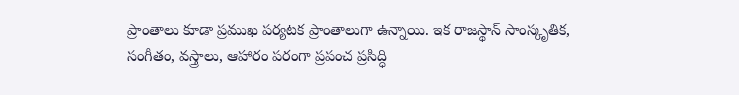ప్రాంతాలు కూడా ప్రముఖ పర్యటక ప్రాంతాలుగా ఉన్నాయి. ఇక రాజస్థాన్ సాంస్కృతిక, సంగీతం, వస్త్రాలు, ఆహారం పరంగా ప్రపంచ ప్రసిద్ధి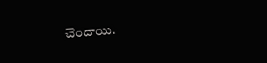చెందాయి.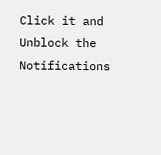Click it and Unblock the Notifications